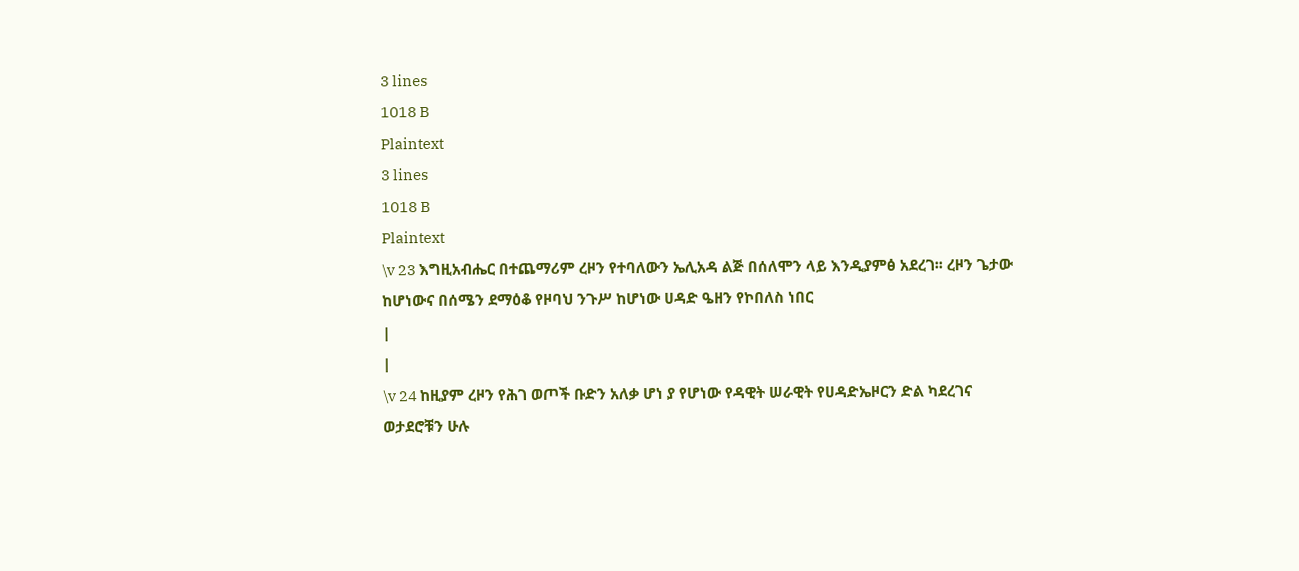3 lines
1018 B
Plaintext
3 lines
1018 B
Plaintext
\v 23 እግዚአብሔር በተጨማሪም ረዞን የተባለውን ኤሊአዳ ልጅ በሰለሞን ላይ እንዲያምፅ አደረገ፡፡ ረዞን ጌታው ከሆነውና በሰሜን ደማዕቆ የዞባህ ንጉሥ ከሆነው ሀዳድ ዔዘን የኮበለስ ነበር
|
|
\v 24 ከዚያም ረዞን የሕገ ወጦች ቡድን አለቃ ሆነ ያ የሆነው የዳዊት ሠራዊት የሀዳድኤዞርን ድል ካደረገና ወታደሮቹን ሁሉ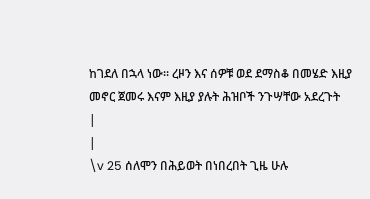ከገደለ በኋላ ነው፡፡ ረዞን እና ሰዎቹ ወደ ደማስቆ በመሄድ እዚያ መኖር ጀመሩ እናም እዚያ ያሉት ሕዝቦች ንጉሣቸው አደረጉት
|
|
\v 25 ሰለሞን በሕይወት በነበረበት ጊዜ ሁሉ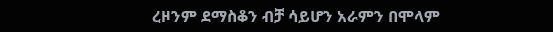ረዞንም ደማስቆን ብቻ ሳይሆን አራምን በሞላም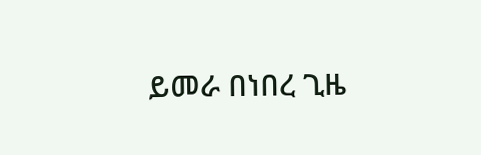ይመራ በነበረ ጊዜ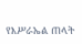የእሥራኤል ጠላት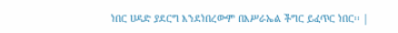ነበር ሀዳድ ያደርግ እንደነበረውም በእሥራኤል ችግር ይፈጥር ነበር፡፡ |